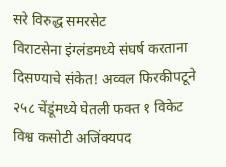सरे विरुद्ध समरसेट
विराटसेना इंग्लंडमध्ये संघर्ष करताना दिसण्याचे संकेत! अव्वल फिरकीपटूने २५८ चेंडूंमध्ये घेतली फक्त १ विकेट
विश्व कसोटी अजिंक्यपद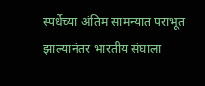स्पर्धेच्या अंतिम सामन्यात पराभूत झाल्यानंतर भारतीय संघाला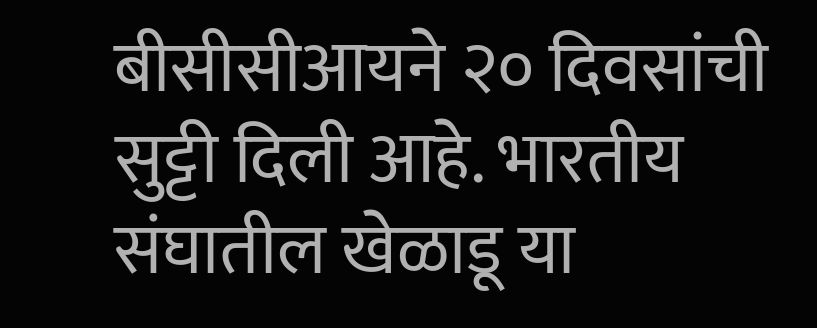बीसीसीआयने २० दिवसांची सुट्टी दिली आहे. भारतीय संघातील खेळाडू या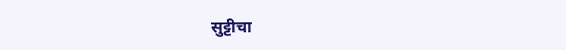सुट्टीचा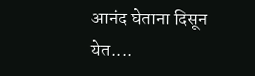आनंद घेताना दिसून येत....